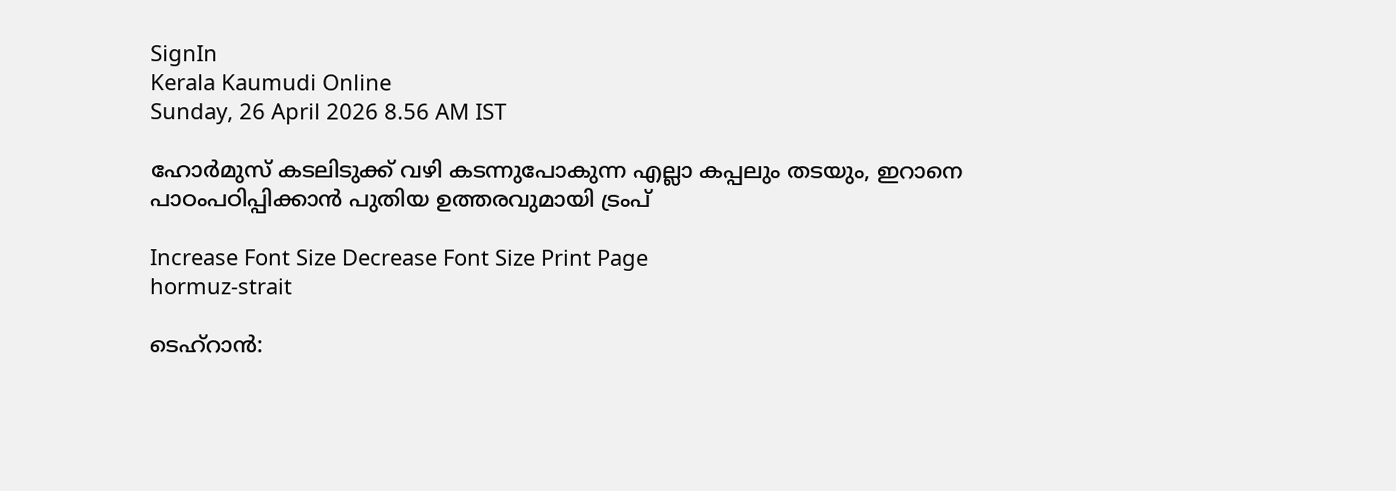SignIn
Kerala Kaumudi Online
Sunday, 26 April 2026 8.56 AM IST

ഹോർമുസ് കടലിടുക്ക് വഴി കടന്നുപോകുന്ന എല്ലാ കപ്പലും തടയും, ഇറാനെ പാഠം‌പഠിപ്പിക്കാൻ പുതിയ ഉത്തരവുമായി ട്രംപ്

Increase Font Size Decrease Font Size Print Page
hormuz-strait

ടെഹ്‌റാൻ: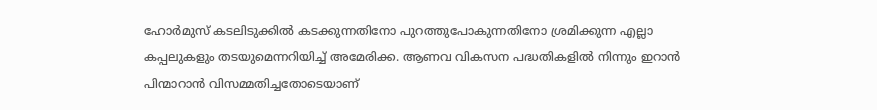ഹോർമുസ് കടലിടുക്കിൽ കടക്കുന്നതിനോ പുറത്തുപോകുന്നതിനോ ശ്രമിക്കുന്ന എല്ലാ കപ്പലുകളും തടയുമെന്നറിയിച്ച് അമേരിക്ക. ആണവ വികസന പദ്ധതികളിൽ നിന്നും ഇറാൻ പിന്മാറാൻ വിസമ്മതിച്ചതോടെയാണ്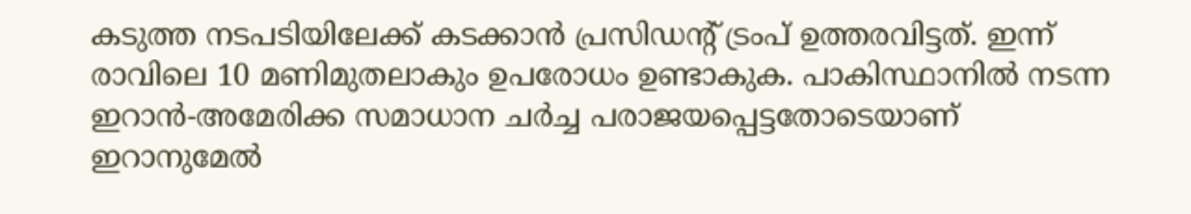കടുത്ത നടപടിയിലേക്ക് കടക്കാൻ പ്രസിഡന്റ് ട്രംപ് ഉത്തരവിട്ടത്. ഇന്ന് രാവിലെ 10 മണിമുതലാകും ഉപരോധം ഉണ്ടാകുക. പാകിസ്ഥാനിൽ നടന്ന ഇറാൻ-അമേരിക്ക സമാധാന ചർച്ച പരാജയപ്പെട്ടതോടെയാണ് ഇറാനുമേൽ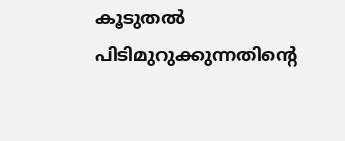കൂടുതൽ പിടിമുറുക്കുന്നതിന്റെ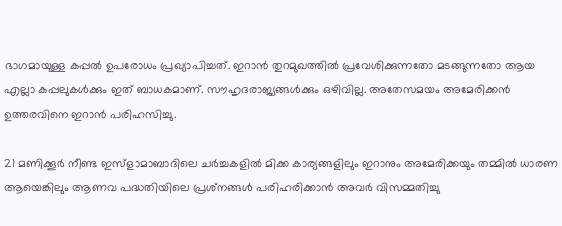ഭാഗമായുള്ള കപ്പൽ ഉപരോധം പ്രഖ്യാപിച്ചത്. ഇറാൻ തുറമുഖത്തിൽ പ്രവേശിക്കുന്നതോ മടങ്ങുന്നതോ ആയ എല്ലാ കപ്പലുകൾക്കും ഇത് ബാധകമാണ്. സൗഹൃദരാജ്യങ്ങൾക്കും ഒഴിവില്ല. അതേസമയം അമേരിക്കൻ ഉത്തരവിനെ ഇറാൻ പരിഹസിച്ചു.

21 മണിക്കൂർ നീണ്ട ഇസ്ളാമാബാദിലെ ചർച്ചകളിൽ മിക്ക കാര്യങ്ങളിലും ഇറാനും അമേരിക്കയും തമ്മിൽ ധാരണ ആയെങ്കിലും ആണവ പദ്ധതിയിലെ പ്രശ്‌നങ്ങൾ പരിഹരിക്കാൻ അവർ വിസമ്മതിച്ചു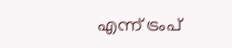എന്ന് ട്രംപ്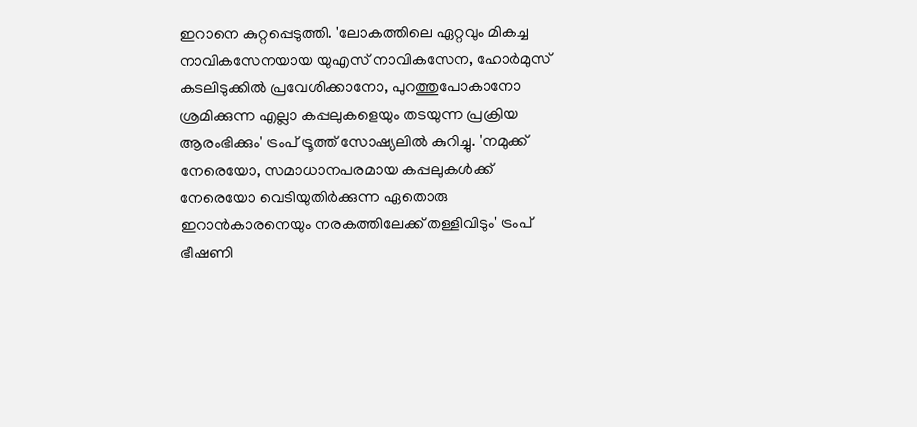ഇറാനെ കുറ്റപ്പെടുത്തി. 'ലോകത്തിലെ ഏറ്റവും മികച്ച നാവികസേനയായ യുഎസ് നാവികസേന, ഹോർമുസ് കടലിടുക്കിൽ പ്രവേശിക്കാനോ, പുറത്തുപോകാനോ ശ്രമിക്കുന്ന എല്ലാ കപ്പലുകളെയും തടയുന്ന പ്രക്രിയ ആരംഭിക്കും' ട്രംപ് ട്രൂത്ത് സോഷ്യലിൽ കുറിച്ചു. 'നമുക്ക് നേരെയോ, സമാധാനപരമായ കപ്പലുകൾക്ക് നേരെയോ വെടിയുതിർക്കുന്ന ഏതൊരു ഇറാൻകാരനെയും നരകത്തിലേക്ക് തള്ളിവിടും' ട്രംപ് ഭീഷണി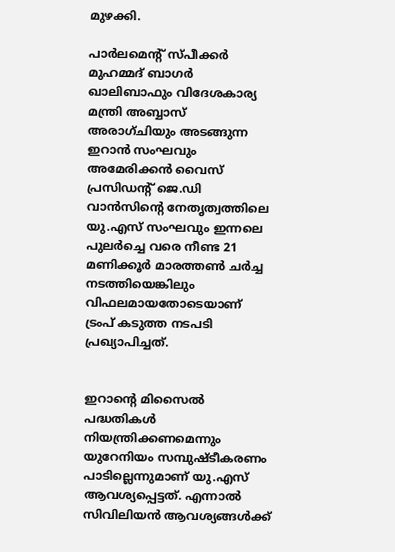മുഴക്കി.

പാർലമെന്റ് സ്പീക്കർ മുഹമ്മദ് ബാഗർ ഖാലിബാഫും വിദേശകാര്യ മന്ത്രി അബ്ബാസ് അരാഗ്ചിയും അടങ്ങുന്ന ഇറാൻ സംഘവും അമേരിക്കൻ‌ വൈസ് പ്രസിഡന്റ് ജെ.ഡി വാൻസിന്റെ നേതൃത്വത്തിലെ യു.എസ് സംഘവും ഇന്നലെ പുലർച്ചെ വരെ നീണ്ട 21 മണിക്കൂർ മാരത്തൺ ചർച്ച നടത്തിയെങ്കിലും വിഫലമായതോടെയാണ് ട്രംപ് കടുത്ത നടപടി പ്രഖ്യാപിച്ചത്.


ഇറാന്റെ മിസൈൽ പദ്ധതികൾ നിയന്ത്രിക്കണമെന്നും യുറേനിയം സമ്പുഷ്ടീകരണം പാടില്ലെന്നുമാണ് യു.എസ് ആവശ്യപ്പെട്ടത്. എന്നാൽ സിവിലിയൻ ആവശ്യങ്ങൾക്ക്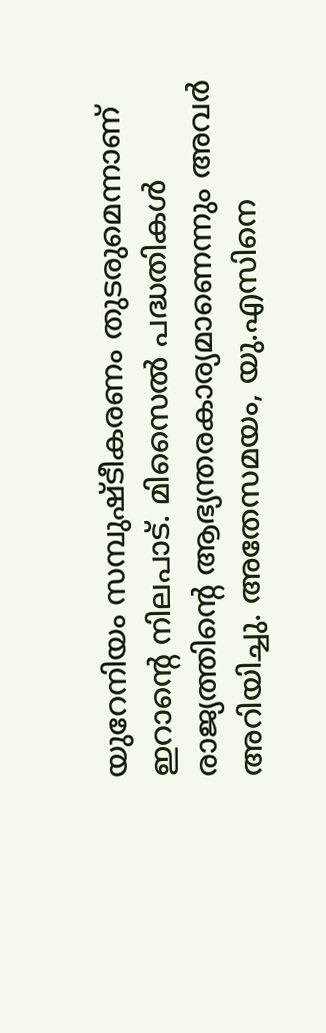യുറേനിയം സമ്പുഷ്ടീകരണം തുടരുമെന്നാണ് ഇറാന്റെ നിലപാട്. മിസൈൽ പദ്ധതികൾ രാജ്യത്തിന്റെ ആഭ്യന്തരകാര്യമാണെന്നും അവർ അറിയിച്ചു. അതേസമയം, യു.എസിനെ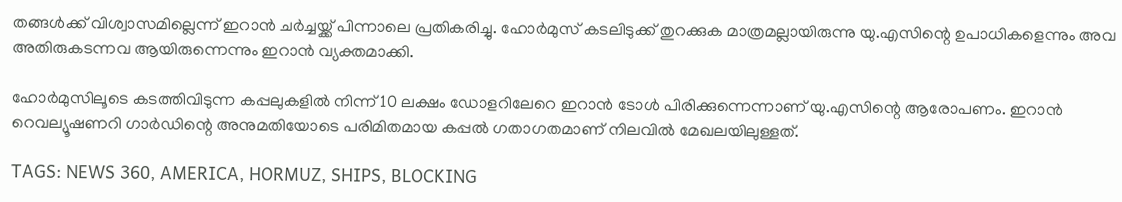തങ്ങൾക്ക് വിശ്വാസമില്ലെന്ന് ഇറാൻ ചർച്ചയ്ക്ക് പിന്നാലെ പ്രതികരിച്ചു. ഹോർമുസ് കടലിടുക്ക് തുറക്കുക മാത്രമല്ലായിരുന്നു യു.എസിന്റെ ഉപാധികളെന്നും അവ അതിരുകടന്നവ ആയിരുന്നെന്നും ഇറാൻ വ്യക്തമാക്കി.

ഹോർമുസിലൂടെ കടത്തിവിടുന്ന കപ്പലുകളിൽ നിന്ന് 10 ലക്ഷം ഡോളറിലേറെ ഇറാൻ ടോൾ പിരിക്കുന്നെന്നാണ് യു.എസിന്റെ ആരോപണം. ഇറാൻ റെവല്യൂഷണറി ഗാർഡിന്റെ അനുമതിയോടെ പരിമിതമായ കപ്പൽ ഗതാഗതമാണ് നിലവിൽ മേഖലയിലുള്ളത്.

TAGS: NEWS 360, AMERICA, HORMUZ, SHIPS, BLOCKING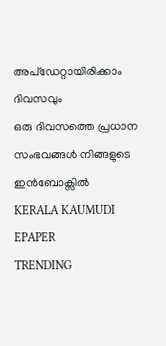അപ്ഡേറ്റായിരിക്കാം ദിവസവും
ഒരു ദിവസത്തെ പ്രധാന സംഭവങ്ങൾ നിങ്ങളുടെ ഇൻബോക്സിൽ
KERALA KAUMUDI EPAPER
TRENDING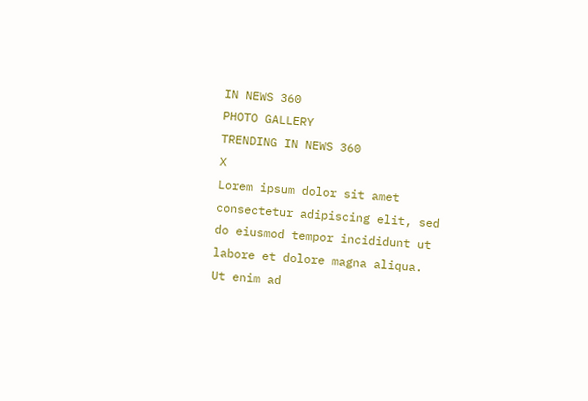IN NEWS 360
PHOTO GALLERY
TRENDING IN NEWS 360
X
Lorem ipsum dolor sit amet
consectetur adipiscing elit, sed do eiusmod tempor incididunt ut labore et dolore magna aliqua. Ut enim ad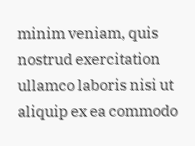minim veniam, quis nostrud exercitation ullamco laboris nisi ut aliquip ex ea commodo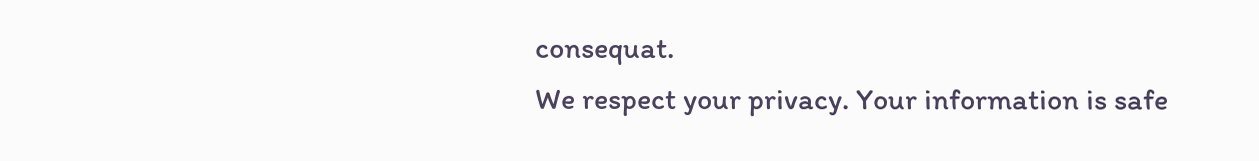consequat.
We respect your privacy. Your information is safe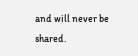and will never be shared.